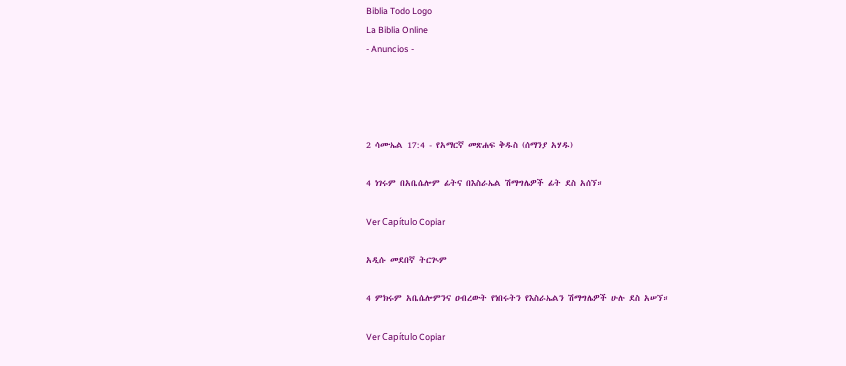Biblia Todo Logo
La Biblia Online
- Anuncios -




2 ሳሙኤል 17:4 - የአማርኛ መጽሐፍ ቅዱስ (ሰማንያ አሃዱ)

4 ነገሩም በአቤሴሎም ፊትና በእስራኤል ሽማግሌዎች ፊት ደስ አሰኘ።

Ver Capítulo Copiar

አዲሱ መደበኛ ትርጒም

4 ምክሩም አቤሴሎምንና ዐብረውት የነበሩትን የእስራኤልን ሽማግሌዎች ሁሉ ደስ አሠኘ።

Ver Capítulo Copiar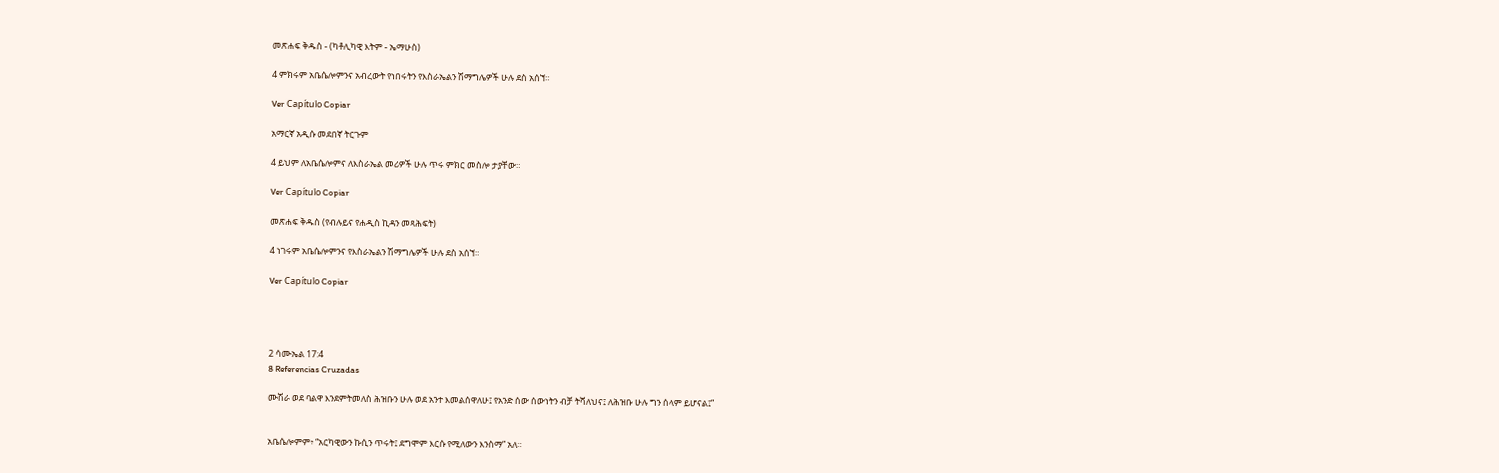መጽሐፍ ቅዱስ - (ካቶሊካዊ እትም - ኤማሁስ)

4 ምክሩም አቤሴሎምንና አብረውት የነበሩትን የእስራኤልን ሽማግሌዎች ሁሉ ደስ አሰኘ።

Ver Capítulo Copiar

አማርኛ አዲሱ መደበኛ ትርጉም

4 ይህም ለአቤሴሎምና ለእስራኤል መሪዎች ሁሉ ጥሩ ምክር መስሎ ታያቸው።

Ver Capítulo Copiar

መጽሐፍ ቅዱስ (የብሉይና የሐዲስ ኪዳን መጻሕፍት)

4 ነገሩም አቤሴሎምንና የእስራኤልን ሽማግሌዎች ሁሉ ደስ አሰኘ።

Ver Capítulo Copiar




2 ሳሙኤል 17:4
8 Referencias Cruzadas

ሙሽራ ወደ ባልዋ እንደምትመለስ ሕዝቡን ሁሉ ወደ አንተ እመልሰዋለሁ፤ የአንድ ሰው ሰውነትን ብቻ ትሻለህና፤ ለሕዝቡ ሁሉ ግን ሰላም ይሆናል፤”


አቤሴሎምም፥ “አርካዊውን ኩሲን ጥሩት፤ ደግሞም እርሱ የሚለውን እንስማ” አለ።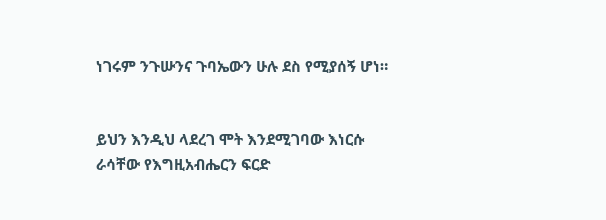ነገሩም ንጉሡንና ጉባኤውን ሁሉ ደስ የሚያሰኝ ሆነ።


ይህን እንዲህ ላደረገ ሞት እንደሚገባው እነርሱ ራሳቸው የእግዚአብሔርን ፍርድ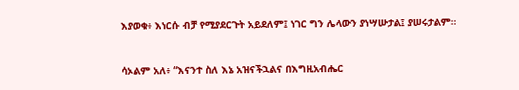እያወቁ፥ እነርሱ ብቻ የሚያደርጉት አይደለም፤ ነገር ግን ሌላውን ያነሣሡታል፤ ያሠሩታልም።


ሳኦልም አለ፥ “እናንተ ስለ እኔ አዝናችኋልና በእግዚአብሔር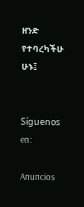ዘንድ የተባረካችሁ ሁኑ፤


Síguenos en:

Anuncios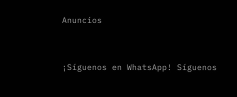Anuncios


¡Síguenos en WhatsApp! Síguenos